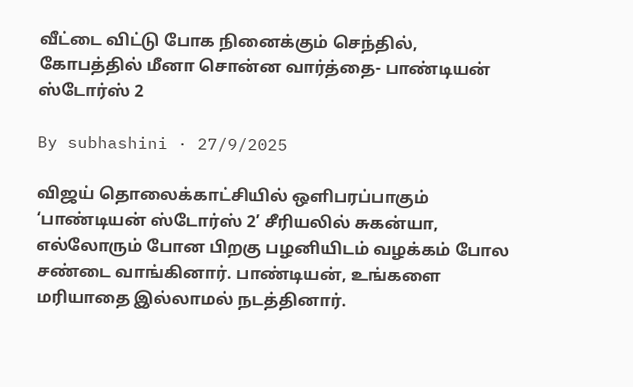வீட்டை விட்டு போக நினைக்கும் செந்தில், கோபத்தில் மீனா சொன்ன வார்த்தை- பாண்டியன் ஸ்டோர்ஸ் 2

By subhashini · 27/9/2025

விஜய் தொலைக்காட்சியில் ஒளிபரப்பாகும் ‘பாண்டியன் ஸ்டோர்ஸ் 2’ சீரியலில் சுகன்யா, எல்லோரும் போன பிறகு பழனியிடம் வழக்கம் போல சண்டை வாங்கினார். பாண்டியன், உங்களை மரியாதை இல்லாமல் நடத்தினார்.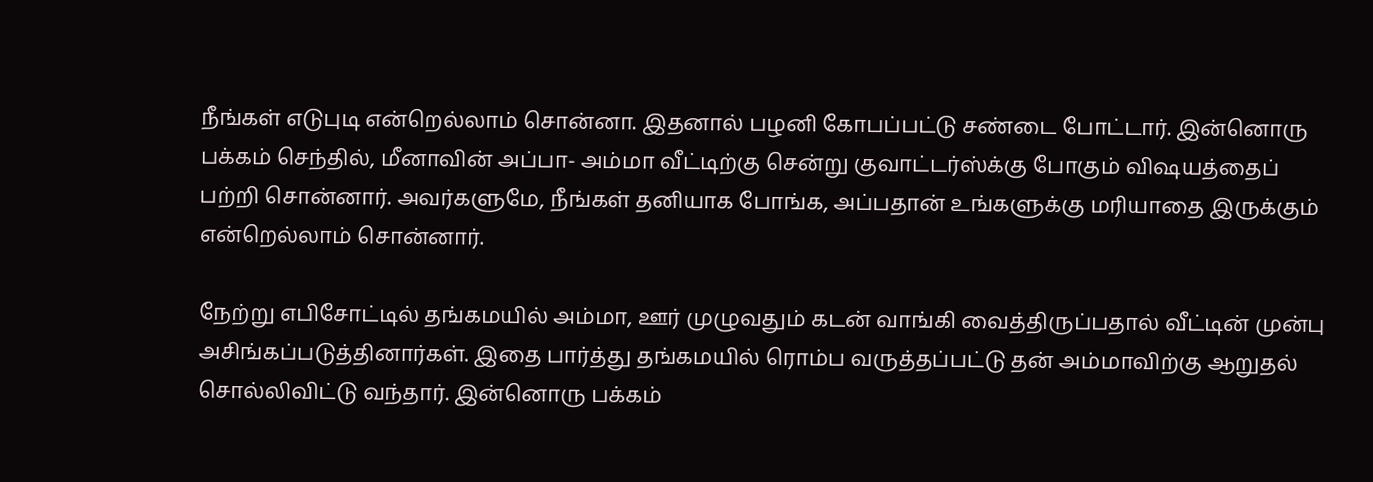நீங்கள் எடுபுடி என்றெல்லாம் சொன்னா. இதனால் பழனி கோபப்பட்டு சண்டை போட்டார். இன்னொரு பக்கம் செந்தில், மீனாவின் அப்பா- அம்மா வீட்டிற்கு சென்று குவாட்டர்ஸ்க்கு போகும் விஷயத்தைப் பற்றி சொன்னார். அவர்களுமே, நீங்கள் தனியாக போங்க, அப்பதான் உங்களுக்கு மரியாதை இருக்கும் என்றெல்லாம் சொன்னார்.

நேற்று எபிசோட்டில் தங்கமயில் அம்மா, ஊர் முழுவதும் கடன் வாங்கி வைத்திருப்பதால் வீட்டின் முன்பு அசிங்கப்படுத்தினார்கள். இதை பார்த்து தங்கமயில் ரொம்ப வருத்தப்பட்டு தன் அம்மாவிற்கு ஆறுதல் சொல்லிவிட்டு வந்தார். இன்னொரு பக்கம்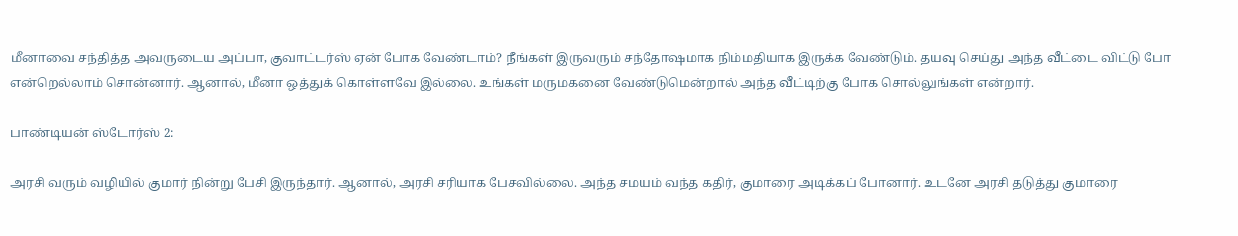மீனாவை சந்தித்த அவருடைய அப்பா, குவாட்டர்ஸ் ஏன் போக வேண்டாம்? நீங்கள் இருவரும் சந்தோஷமாக நிம்மதியாக இருக்க வேண்டும். தயவு செய்து அந்த வீட்டை விட்டு போ என்றெல்லாம் சொன்னார். ஆனால், மீனா ஒத்துக் கொள்ளவே இல்லை. உங்கள் மருமகனை வேண்டுமென்றால் அந்த வீட்டிற்கு போக சொல்லுங்கள் என்றார்.

பாண்டியன் ஸ்டோர்ஸ் 2:

அரசி வரும் வழியில் குமார் நின்று பேசி இருந்தார். ஆனால், அரசி சரியாக பேசவில்லை. அந்த சமயம் வந்த கதிர், குமாரை அடிக்கப் போனார். உடனே அரசி தடுத்து குமாரை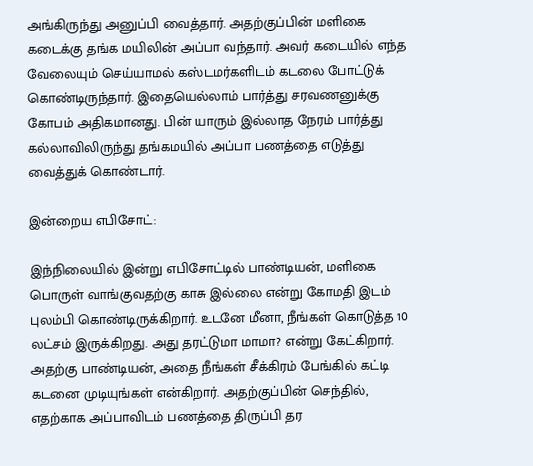அங்கிருந்து அனுப்பி வைத்தார். அதற்குப்பின் மளிகை கடைக்கு தங்க மயிலின் அப்பா வந்தார். அவர் கடையில் எந்த வேலையும் செய்யாமல் கஸ்டமர்களிடம் கடலை போட்டுக் கொண்டிருந்தார். இதையெல்லாம் பார்த்து சரவணனுக்கு கோபம் அதிகமானது. பின் யாரும் இல்லாத நேரம் பார்த்து கல்லாவிலிருந்து தங்கமயில் அப்பா பணத்தை எடுத்து வைத்துக் கொண்டார்.

இன்றைய எபிசோட்:

இந்நிலையில் இன்று எபிசோட்டில் பாண்டியன், மளிகை பொருள் வாங்குவதற்கு காசு இல்லை என்று கோமதி இடம் புலம்பி கொண்டிருக்கிறார். உடனே மீனா, நீங்கள் கொடுத்த 10 லட்சம் இருக்கிறது. அது தரட்டுமா மாமா? என்று கேட்கிறார். அதற்கு பாண்டியன், அதை நீங்கள் சீக்கிரம் பேங்கில் கட்டி கடனை முடியுங்கள் என்கிறார். அதற்குப்பின் செந்தில், எதற்காக அப்பாவிடம் பணத்தை திருப்பி தர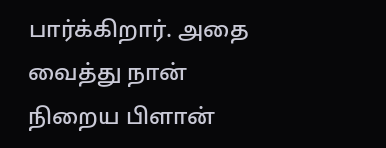பார்க்கிறார். அதை வைத்து நான் நிறைய பிளான்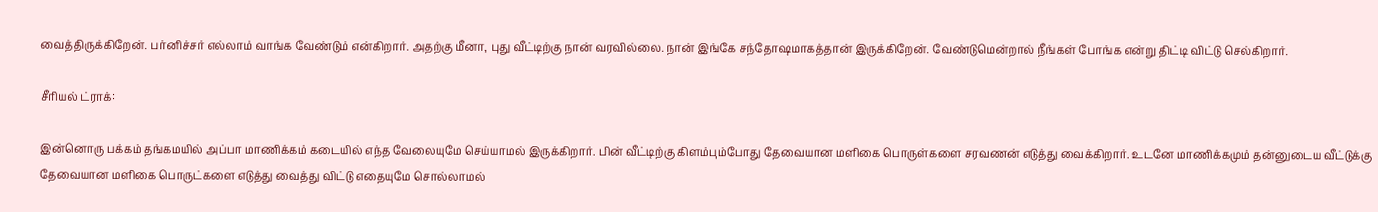வைத்திருக்கிறேன். பர்னிச்சர் எல்லாம் வாங்க வேண்டும் என்கிறார். அதற்கு மீனா, புது வீட்டிற்கு நான் வரவில்லை. நான் இங்கே சந்தோஷமாகத்தான் இருக்கிறேன். வேண்டுமென்றால் நீங்கள் போங்க என்று திட்டி விட்டு செல்கிறார்.

சீரியல் ட்ராக்:

இன்னொரு பக்கம் தங்கமயில் அப்பா மாணிக்கம் கடையில் எந்த வேலையுமே செய்யாமல் இருக்கிறார். பின் வீட்டிற்கு கிளம்பும்போது தேவையான மளிகை பொருள்களை சரவணன் எடுத்து வைக்கிறார். உடனே மாணிக்கமும் தன்னுடைய வீட்டுக்கு தேவையான மளிகை பொருட்களை எடுத்து வைத்து விட்டு எதையுமே சொல்லாமல்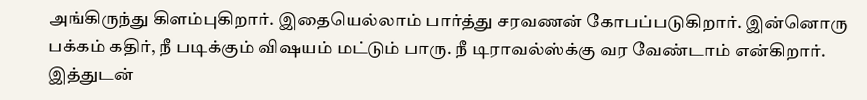அங்கிருந்து கிளம்புகிறார். இதையெல்லாம் பார்த்து சரவணன் கோபப்படுகிறார். இன்னொரு பக்கம் கதிர், நீ படிக்கும் விஷயம் மட்டும் பாரு. நீ டிராவல்ஸ்க்கு வர வேண்டாம் என்கிறார். இத்துடன்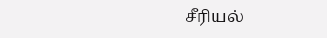சீரியல்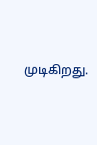முடிகிறது.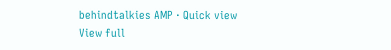behindtalkies AMP · Quick view
View full